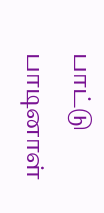பாட்டு பாடினாள்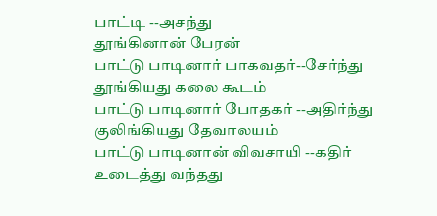பாட்டி --அசந்து
தூங்கினான் பேரன்
பாட்டு பாடினார் பாகவதர்--சேர்ந்து
தூங்கியது கலை கூடம்
பாட்டு பாடினார் போதகர் --அதிர்ந்து
குலிங்கியது தேவாலயம்
பாட்டு பாடினான் விவசாயி --கதிர்
உடைத்து வந்தது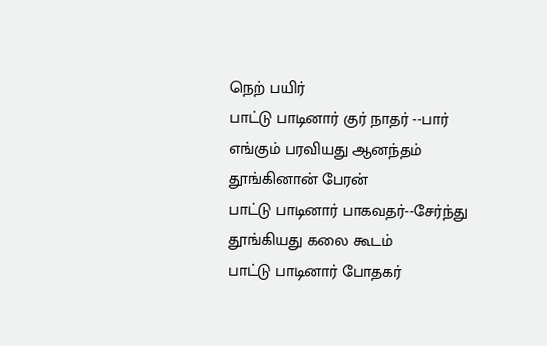நெற் பயிர்
பாட்டு பாடினார் குர் நாதர் --பார்
எங்கும் பரவியது ஆனந்தம்
தூங்கினான் பேரன்
பாட்டு பாடினார் பாகவதர்--சேர்ந்து
தூங்கியது கலை கூடம்
பாட்டு பாடினார் போதகர்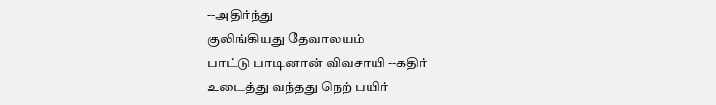--அதிர்ந்து
குலிங்கியது தேவாலயம்
பாட்டு பாடினான் விவசாயி --கதிர்
உடைத்து வந்தது நெற் பயிர்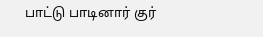பாட்டு பாடினார் குர்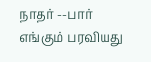நாதர் --பார்
எங்கும் பரவியது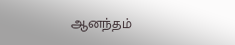ஆனந்தம்